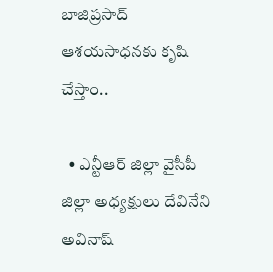బాజిప్రసాద్ ఆశయసాధనకు కృషి చేస్తాం..

  • ఎన్టీఆర్ జిల్లా వైసీపీ జిల్లా అధ్యక్షులు దేవినేని అవినాష్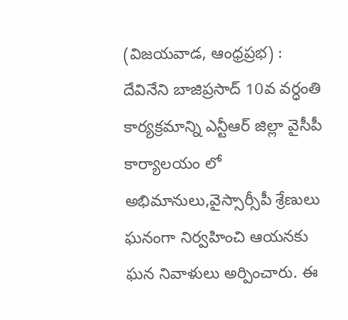(విజయవాడ, ఆంధ్రప్రభ) : దేవినేని బాజిప్రసాద్ 10వ వర్ధంతి కార్యక్రమాన్ని ఎన్టీఆర్ జిల్లా వైసీపీ కార్యాలయం లో అభిమానులు,వైస్సార్సీపీ శ్రేణులు ఘనంగా నిర్వహించి ఆయనకు ఘన నివాళులు అర్పించారు. ఈ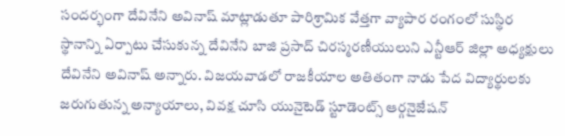సందర్భంగా దేవినేని అవినాష్ మాట్లాడుతూ పారిశ్రామిక వేత్తగా వ్యాపార రంగంలో సుస్థిర స్థానాన్ని ఏర్పాటు చేసుకున్న దేవినేని బాజి ప్రసాద్ చిరస్మరణీయులుని ఎన్టీఆర్ జిల్లా అధ్యక్షులు దేవినేని అవినాష్ అన్నారు. విజయవాడలో రాజకీయాల అతితంగా నాడు పేద విద్యార్థులకు జరుగుతున్న అన్యాయాలు, వివక్ష చూసి యునైటెడ్ స్టూడెంట్స్ ఆర్గనైజేషన్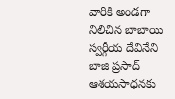వారికి అండగా నిలిచిన బాబాయి స్వర్గీయ దేవినేని బాజి ప్రసాద్ ఆశయసాధనకు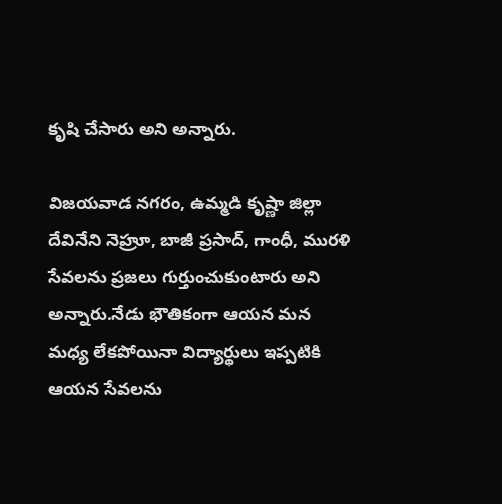కృషి చేసారు అని అన్నారు.

విజయవాడ నగరం, ఉమ్మడి కృష్ణా జిల్లా దేవినేని నెహ్రూ, బాజీ ప్రసాద్, గాంధీ, మురళి సేవలను ప్రజలు గుర్తుంచుకుంటారు అని అన్నారు.నేడు భౌతికంగా ఆయన మన మధ్య లేకపోయినా విద్యార్థులు ఇప్పటికి ఆయన సేవలను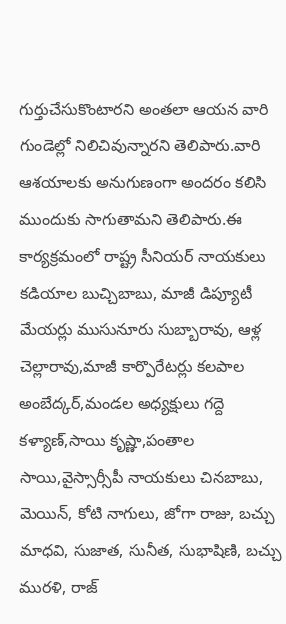గుర్తుచేసుకొంటారని అంతలా ఆయన వారి గుండెల్లో నిలిచివున్నారని తెలిపారు.వారి ఆశయాలకు అనుగుణంగా అందరం కలిసి ముందుకు సాగుతామని తెలిపారు.ఈ కార్యక్రమంలో రాష్ట్ర సీనియర్ నాయకులు కడియాల బుచ్చిబాబు, మాజీ డిప్యూటీ మేయర్లు ముసునూరు సుబ్బారావు, ఆళ్ల చెల్లారావు,మాజీ కార్పొరేటర్లు కలపాల అంబేద్కర్,మండల అధ్యక్షులు గద్దె కళ్యాణ్,సాయి కృష్ణా,పంతాల సాయి,వైస్సార్సీపీ నాయకులు చినబాబు, మెయిన్, కోటి నాగులు, జోగా రాజు, బచ్చు మాధవి, సుజాత, సునీత, సుభాషిణి, బచ్చు మురళి, రాజ్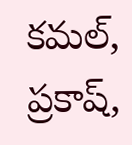కమల్, ప్రకాష్,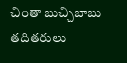చింతా బుచ్చిబాబు తదితరులు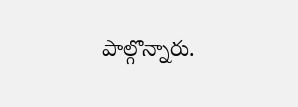పాల్గొన్నారు.